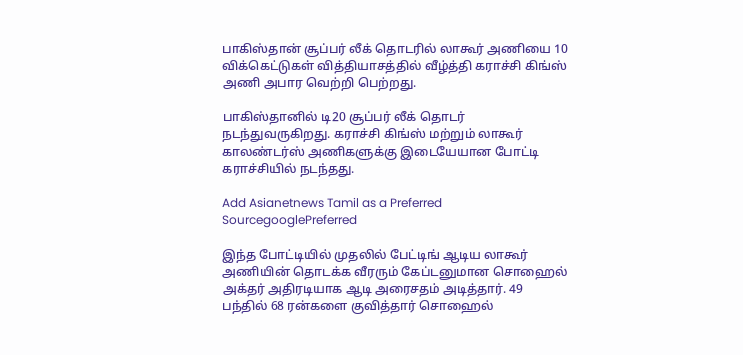பாகிஸ்தான் சூப்பர் லீக் தொடரில் லாகூர் அணியை 10 விக்கெட்டுகள் வித்தியாசத்தில் வீழ்த்தி கராச்சி கிங்ஸ் அணி அபார வெற்றி பெற்றது.

பாகிஸ்தானில் டி20 சூப்பர் லீக் தொடர் நடந்துவருகிறது. கராச்சி கிங்ஸ் மற்றும் லாகூர் காலண்டர்ஸ் அணிகளுக்கு இடையேயான போட்டி கராச்சியில் நடந்தது.

Add Asianetnews Tamil as a Preferred SourcegooglePreferred

இந்த போட்டியில் முதலில் பேட்டிங் ஆடிய லாகூர் அணியின் தொடக்க வீரரும் கேப்டனுமான சொஹைல் அக்தர் அதிரடியாக ஆடி அரைசதம் அடித்தார். 49 பந்தில் 68 ரன்களை குவித்தார் சொஹைல்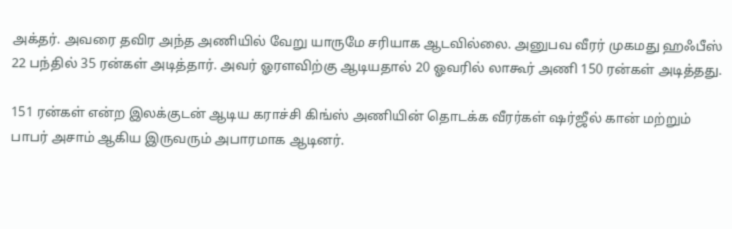அக்தர். அவரை தவிர அந்த அணியில் வேறு யாருமே சரியாக ஆடவில்லை. அனுபவ வீரர் முகமது ஹஃபீஸ் 22 பந்தில் 35 ரன்கள் அடித்தார். அவர் ஓரளவிற்கு ஆடியதால் 20 ஓவரில் லாகூர் அணி 150 ரன்கள் அடித்தது.

151 ரன்கள் என்ற இலக்குடன் ஆடிய கராச்சி கிங்ஸ் அணியின் தொடக்க வீரர்கள் ஷர்ஜீல் கான் மற்றும் பாபர் அசாம் ஆகிய இருவரும் அபாரமாக ஆடினர்.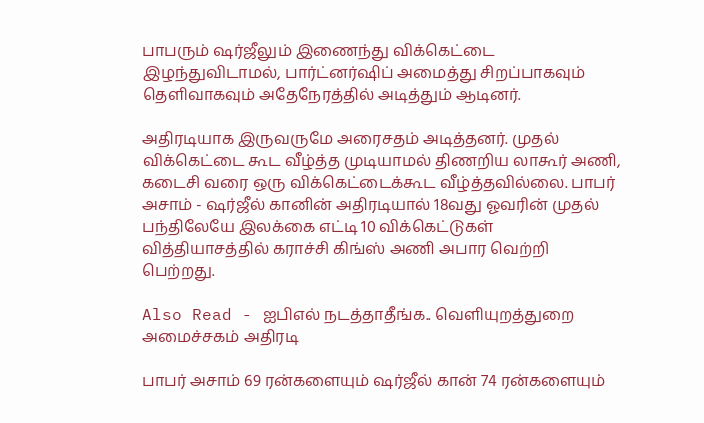பாபரும் ஷர்ஜீலும் இணைந்து விக்கெட்டை இழந்துவிடாமல், பார்ட்னர்ஷிப் அமைத்து சிறப்பாகவும் தெளிவாகவும் அதேநேரத்தில் அடித்தும் ஆடினர்.

அதிரடியாக இருவருமே அரைசதம் அடித்தனர். முதல் விக்கெட்டை கூட வீழ்த்த முடியாமல் திணறிய லாகூர் அணி, கடைசி வரை ஒரு விக்கெட்டைக்கூட வீழ்த்தவில்லை. பாபர் அசாம் - ஷர்ஜீல் கானின் அதிரடியால் 18வது ஓவரின் முதல் பந்திலேயே இலக்கை எட்டி 10 விக்கெட்டுகள் வித்தியாசத்தில் கராச்சி கிங்ஸ் அணி அபார வெற்றி பெற்றது.

Also Read - ஐபிஎல் நடத்தாதீங்க.. வெளியுறத்துறை அமைச்சகம் அதிரடி

பாபர் அசாம் 69 ரன்களையும் ஷர்ஜீல் கான் 74 ரன்களையும்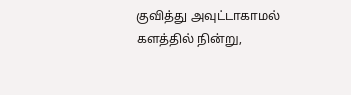குவித்து அவுட்டாகாமல் களத்தில் நின்று,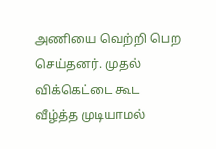அணியை வெற்றி பெற செய்தனர். முதல் விக்கெட்டை கூட வீழ்த்த முடியாமல்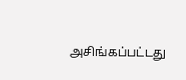அசிங்கப்பட்டது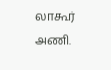லாகூர் அணி.